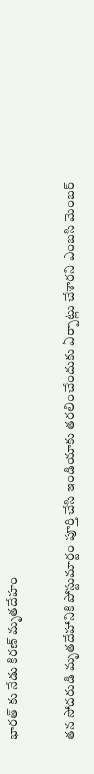భారత్ కు నేడు కిరణ్ మృతదేహం

తన సోదరుడి మృతదేహానికి పోస్టుమార్టం పూర్తి చేసి ఇండియాకు తరలించేందుకు ఏర్పాట్లు చేశారని ఎంబసి మెంబర్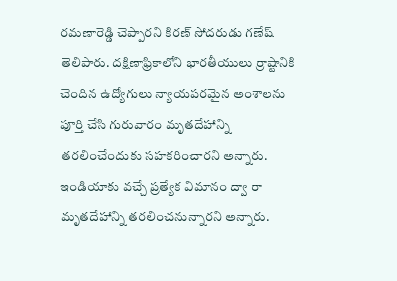రమణారెడ్డి చెప్పారని కిరణ్ సోదరుడు గణేష్ తెలిపారు. దక్షిణాఫ్రికాలోని భారతీయులు ర్రాష్టానికి చెందిన ఉద్యోగులు న్యాయపరమైన అంశాలను పూర్తి చేసి గురువారం మృతదేహాన్ని తరలించేందుకు సహకరించారని అన్నారు. ఇండియాకు వచ్చే ప్రత్యేక విమానం ద్వా రా మృతదేహాన్ని తరలించనున్నారని అన్నారు.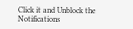Click it and Unblock the Notifications